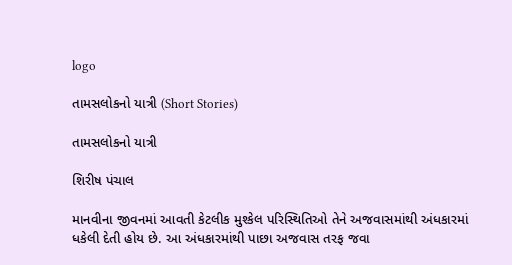logo

તામસલોકનો યાત્રી (Short Stories)

તામસલોકનો યાત્રી

શિરીષ પંચાલ

માનવીના જીવનમાં આવતી કેટલીક મુશ્કેલ પરિસ્થિતિઓ તેને અજવાસમાંથી અંધકારમાં ધકેલી દેતી હોય છે. આ અંધકારમાંથી પાછા અજવાસ તરફ જવા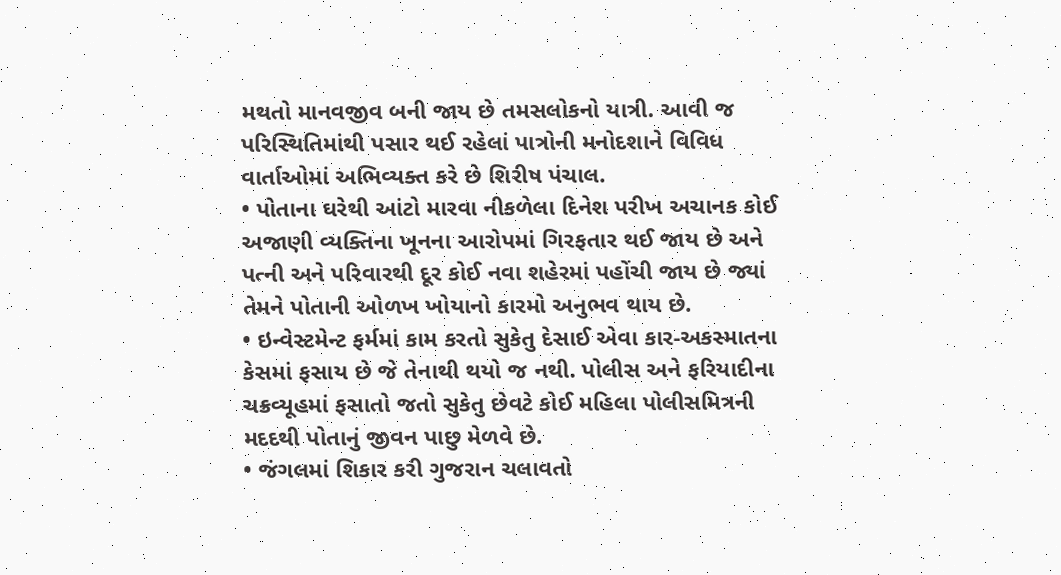મથતો માનવજીવ બની જાય છે તમસલોકનો યાત્રી. આવી જ પરિસ્થિતિમાંથી પસાર થઈ રહેલાં પાત્રોની મનોદશાને વિવિધ વાર્તાઓમાં અભિવ્યક્ત કરે છે શિરીષ પંચાલ.
• પોતાના ઘરેથી આંટો મારવા નીકળેલા દિનેશ પરીખ અચાનક કોઈ અજાણી વ્યક્તિના ખૂનના આરોપમાં ગિરફતાર થઈ જાય છે અને પત્ની અને પરિવારથી દૂર કોઈ નવા શહેરમાં પહોંચી જાય છે જ્યાં તેમને પોતાની ઓળખ ખોયાનો કારમો અનુભવ થાય છે.
• ઇન્વેસ્ટમેન્ટ ફર્મમાં કામ કરતો સુકેતુ દેસાઈ એવા કાર-અકસ્માતના કેસમાં ફસાય છે જે તેનાથી થયો જ નથી. પોલીસ અને ફરિયાદીના ચક્રવ્યૂહમાં ફસાતો જતો સુકેતુ છેવટે કોઈ મહિલા પોલીસમિત્રની મદદથી પોતાનું જીવન પાછુ મેળવે છે.
• જંગલમાં શિકાર કરી ગુજરાન ચલાવતો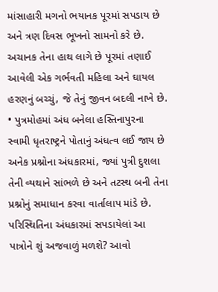માંસાહારી મગનો ભયાનક પૂરમાં સપડાય છે અને ત્રણ દિવસ ભૂખનો સામનો કરે છે. અચાનક તેના હાથ લાગે છે પૂરમાં તણાઈ આવેલી એક ગર્ભવતી મહિલા અને ઘાયલ હરણનું બચ્ચું, જે તેનું જીવન બદલી નાખે છે.
• પુત્રમોહમાં અંધ બનેલા હસ્તિનાપુરના સ્વામી ધૃતરાષ્ટ્રને પોતાનું અંધત્વ લઈ જાય છે અનેક પ્રશ્નોના અંધકારમાં, જ્યાં પુત્રી દુશલા તેની વ્યથાને સાંભળે છે અને તટસ્થ બની તેના પ્રશ્નોનું સમાધાન કરવા વાર્તાલાપ માંડે છે.
પરિસ્થિતિના અંધકારમાં સપડાયેલાં આ પાત્રોને શું અજવાળું મળશે? આવો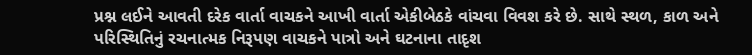પ્રશ્ન લઈને આવતી દરેક વાર્તા વાચકને આખી વાર્તા એકીબેઠકે વાંચવા વિવશ કરે છે. સાથે સ્થળ, કાળ અને પરિસ્થિતિનું રચનાત્મક નિરૂપણ વાચકને પાત્રો અને ઘટનાના તાદૃશ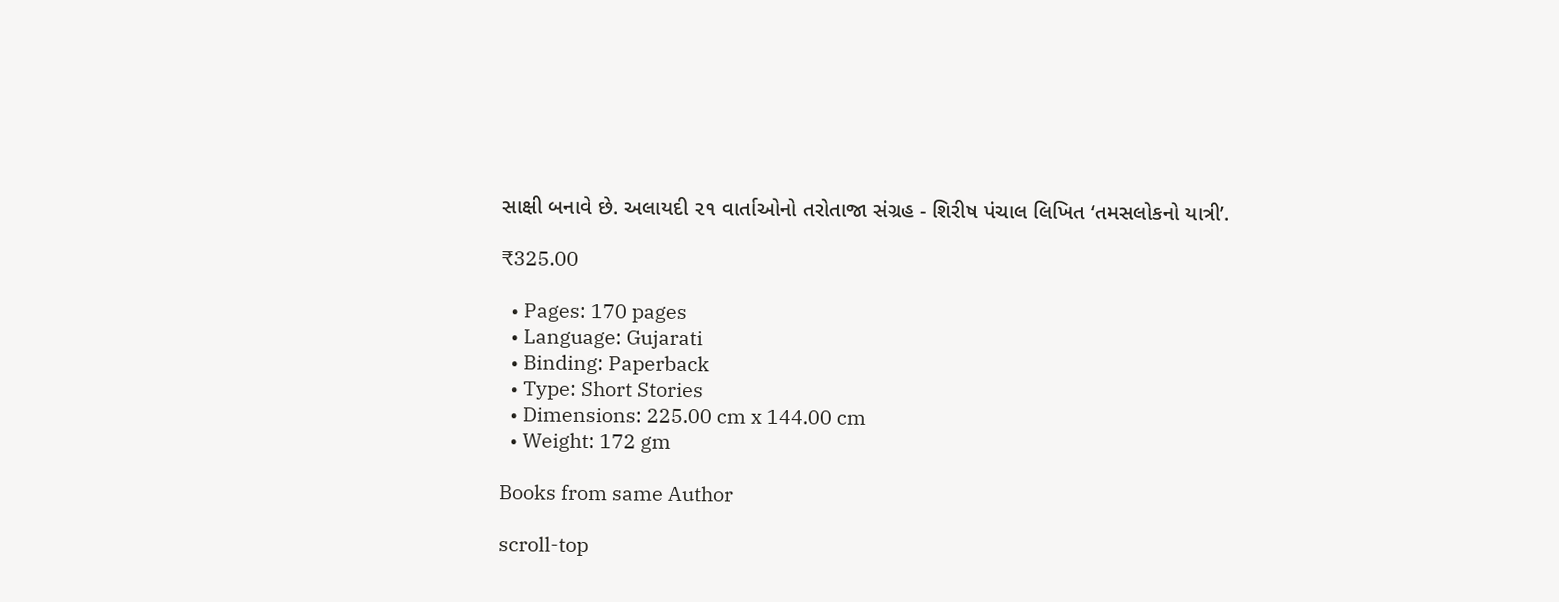સાક્ષી બનાવે છે. અલાયદી ૨૧ વાર્તાઓનો તરોતાજા સંગ્રહ - શિરીષ પંચાલ લિખિત ‘તમસલોકનો યાત્રી’.

₹325.00

  • Pages: 170 pages
  • Language: Gujarati
  • Binding: Paperback
  • Type: Short Stories
  • Dimensions: 225.00 cm x 144.00 cm
  • Weight: 172 gm

Books from same Author

scroll-top